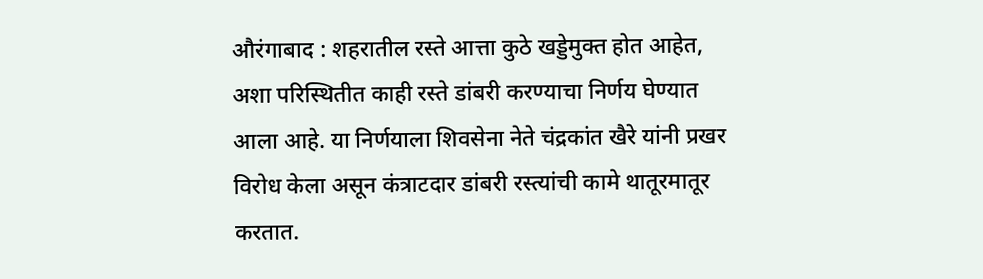औरंगाबाद : शहरातील रस्ते आत्ता कुठे खड्डेमुक्त होत आहेत, अशा परिस्थितीत काही रस्ते डांबरी करण्याचा निर्णय घेण्यात आला आहे. या निर्णयाला शिवसेना नेते चंद्रकांत खैरे यांनी प्रखर विरोध केला असून कंत्राटदार डांबरी रस्त्यांची कामे थातूरमातूर करतात.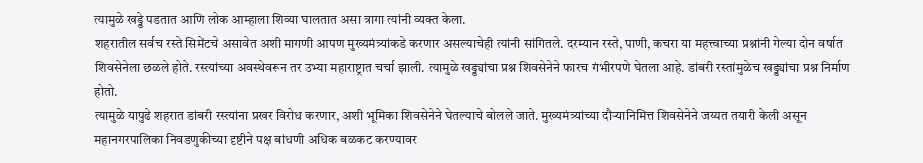त्यामुळे खड्डे पडतात आणि लोक आम्हाला शिव्या घालतात असा त्रागा त्यांनी व्यक्त केला.
शहरातील सर्वच रस्ते सिमेंटचे असावेत अशी मागणी आपण मुख्यमंत्र्यांकडे करणार असल्याचेही त्यांनी सांगितले. दरम्यान रस्ते, पाणी, कचरा या महत्त्वाच्या प्रश्नांनी गेल्या दोन वर्षात शिवसेनेला छळले होते. रस्त्यांच्या अवस्थेवरून तर उभ्या महाराष्ट्रात चर्चा झाली. त्यामुळे खड्ड्यांचा प्रश्न शिवसेनेने फारच गंभीरपणे घेतला आहे. डांबरी रस्तांमुळेच खड्ड्यांचा प्रश्न निर्माण होतो.
त्यामुळे यापुढे शहरात डांबरी रस्त्यांना प्रखर विरोध करणार, अशी भूमिका शिवसेनेने घेतल्याचे बोलले जाते. मुख्यमंत्र्यांच्या दौऱ्यानिमित्त शिवसेनेने जय्यत तयारी केली असून महानगरपालिका निवडणुकीच्या दृष्टीने पक्ष बांधणी अधिक बळकट करण्यावर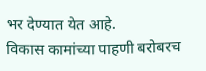भर देण्यात येत आहे.
विकास कामांच्या पाहणी बरोबरच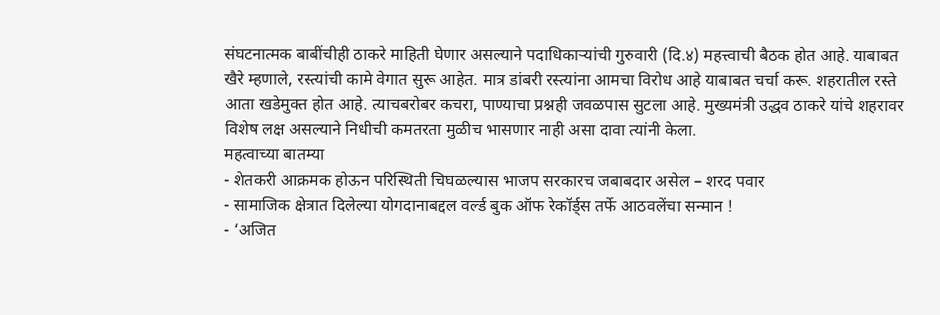संघटनात्मक बाबींचीही ठाकरे माहिती घेणार असल्याने पदाधिकाऱ्यांची गुरुवारी (दि.४) महत्त्वाची बैठक होत आहे. याबाबत खैरे म्हणाले, रस्त्यांची कामे वेगात सुरू आहेत. मात्र डांबरी रस्त्यांना आमचा विरोध आहे याबाबत चर्चा करू. शहरातील रस्ते आता खडेमुक्त होत आहे. त्याचबरोबर कचरा, पाण्याचा प्रश्नही जवळपास सुटला आहे. मुख्यमंत्री उद्धव ठाकरे यांचे शहरावर विशेष लक्ष असल्याने निधीची कमतरता मुळीच भासणार नाही असा दावा त्यांनी केला.
महत्वाच्या बातम्या
- शेतकरी आक्रमक होऊन परिस्थिती चिघळल्यास भाजप सरकारच जबाबदार असेल – शरद पवार
- सामाजिक क्षेत्रात दिलेल्या योगदानाबद्दल वर्ल्ड बुक ऑफ रेकॉर्ड्स तर्फे आठवलेंचा सन्मान !
- ‘अजित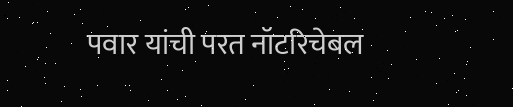पवार यांची परत नॉटरिचेबल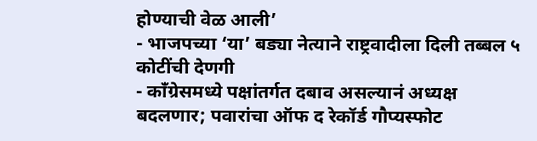होण्याची वेळ आली’
- भाजपच्या ‘या’ बड्या नेत्याने राष्ट्रवादीला दिली तब्बल ५ कोटींची देणगी
- काँग्रेसमध्ये पक्षांतर्गत दबाव असल्यानं अध्यक्ष बदलणार; पवारांचा ऑफ द रेकॉर्ड गौप्यस्फोट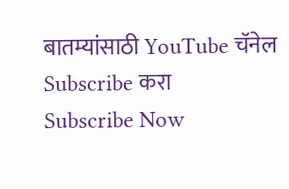बातम्यांसाठी YouTube चॅनेल Subscribe करा
Subscribe Now